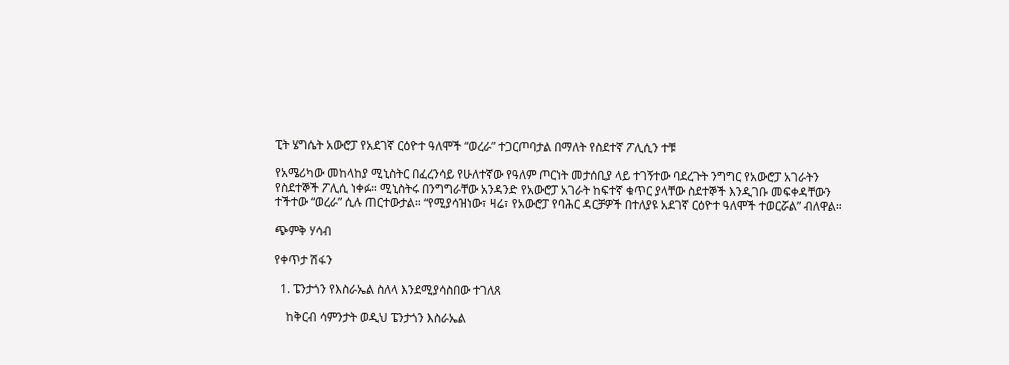ፒት ሄግሴት አውሮፓ የአደገኛ ርዕዮተ ዓለሞች “ወረራ” ተጋርጦባታል በማለት የስደተኛ ፖሊሲን ተቹ

የአሜሪካው መከላከያ ሚኒስትር በፈረንሳይ የሁለተኛው የዓለም ጦርነት መታሰቢያ ላይ ተገኝተው ባደረጉት ንግግር የአውሮፓ አገራትን የስደተኞች ፖሊሲ ነቀፉ። ሚኒስትሩ በንግግራቸው አንዳንድ የአውሮፓ አገራት ከፍተኛ ቁጥር ያላቸው ስደተኞች እንዲገቡ መፍቀዳቸውን ተችተው “ወረራ” ሲሉ ጠርተውታል። “የሚያሳዝነው፣ ዛሬ፣ የአውሮፓ የባሕር ዳርቻዎች በተለያዩ አደገኛ ርዕዮተ ዓለሞች ተወርሯል” ብለዋል።

ጭምቅ ሃሳብ

የቀጥታ ሽፋን

  1. ፔንታጎን የእስራኤል ስለላ እንደሚያሳስበው ተገለጸ

    ከቅርብ ሳምንታት ወዲህ ፔንታጎን እስራኤል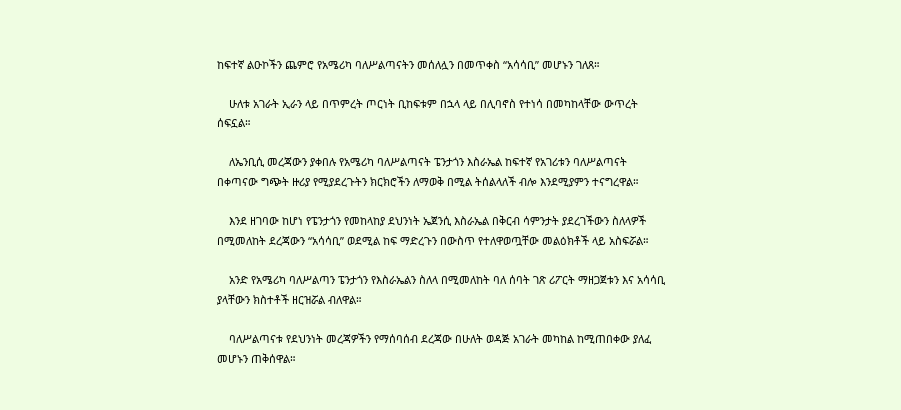ከፍተኛ ልዑኮችን ጨምሮ የአሜሪካ ባለሥልጣናትን መሰለሏን በመጥቀስ “አሳሳቢ” መሆኑን ገለጸ።

    ሁለቱ አገራት ኢራን ላይ በጥምረት ጦርነት ቢከፍቱም በኋላ ላይ በሊባኖስ የተነሳ በመካከላቸው ውጥረት ሰፍኗል።

    ለኤንቢሲ መረጃውን ያቀበሉ የአሜሪካ ባለሥልጣናት ፔንታጎን እስራኤል ከፍተኛ የአገሪቱን ባለሥልጣናት በቀጣናው ግጭት ዙሪያ የሚያደረጉትን ክርክሮችን ለማወቅ በሚል ትሰልላለች ብሎ እንደሚያምን ተናግረዋል።

    እንደ ዘገባው ከሆነ የፔንታጎን የመከላከያ ደህንነት ኤጀንሲ እስራኤል በቅርብ ሳምንታት ያደረገችውን ስለላዎች በሚመለከት ደረጃውን “አሳሳቢ” ወደሚል ከፍ ማድረጉን በውስጥ የተለዋወጧቸው መልዕክቶች ላይ አስፍሯል።

    አንድ የአሜሪካ ባለሥልጣን ፔንታጎን የእስራኤልን ስለላ በሚመለከት ባለ ሰባት ገጽ ሪፖርት ማዘጋጀቱን እና አሳሳቢ ያላቸውን ክስተቶች ዘርዝሯል ብለዋል።

    ባለሥልጣናቱ የደህንነት መረጃዎችን የማሰባሰብ ደረጃው በሁለት ወዳጅ አገራት መካከል ከሚጠበቀው ያለፈ መሆኑን ጠቅሰዋል።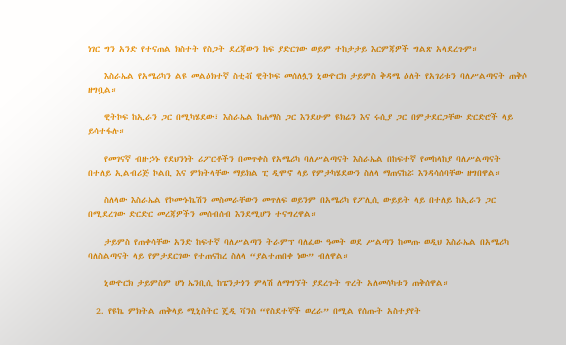ነገር ግን አንድ የተናጠል ክስተት የስጋት ደረጃውን ከፍ ያድርገው ወይም ተከታታይ እርምጃዎች ግልጽ አላደረጉም።

    እስራኤል የአሜሪካን ልዩ መልዕክተኛ ስቲቭ ዊትኮፍ መሰለሏን ኒውዮርክ ታይምስ ቅዳሜ ዕለት የአገሪቱን ባለሥልጣናት ጠቅሶ ዘግቧል።

    ዊትኮፍ ከኢራን ጋር በሚካሄደው፣ እስራኤል ከሐማስ ጋር እንደሁም ዩክሬን እና ሩሲያ ጋር በምታደርጋቸው ድርድሮች ላይ ይሳተፋሉ።

    የመገናኛ ብዙኃኑ የደህንነት ሪፖርቶችን በመጥቀስ የአሜሪካ ባለሥልጣናት እስራኤል በከፍተኛ የመከላከያ ባለሥልጣናት በተለይ ኢልብሪጅ ኮልቢ እና ምክትላቸው ማይክል ፒ ዲሞኖ ላይ የምታካሄደውን ስለላ ማጠናከሯ እንዳሳሰባቸው ዘግበዋል።

    ስለላው እስራኤል የኮሙኑኬሽን መስመራቸውን መጥለፍ ወይንም በአሜሪካ የፖሊሲ ውይይት ላይ በተለይ ከኢራን ጋር በሚደረገው ድርድር መረጃዎችን መሰብሰብ እንደሚሆን ተናግረዋል።

    ታይምስ የጠቀሳቸው አንድ ከፍተኛ ባለሥልጣን ትራምፕ ባለፈው ዓመት ወደ ሥልጣን ከመጡ ወዲህ እስራኤል በአሜሪካ ባለስልጣናት ላይ የምታደርገው የተጠናከረ ስለላ “ያልተጠበቀ ነው” ብለዋል።

    ኒውዮርክ ታይምስም ሆነ ኤንቢሲ ከፔንታጎን ምላሽ ለማግኘት ያደረጉት ጥረት አለመሳካቱን ጠቅሰዋል።

  2. የዩኬ ምክትል ጠቅላይ ሚኒስትር ጄዲ ቫንስ “የስደተኞች ወረራ” በሚል የሰጡት አስተያየት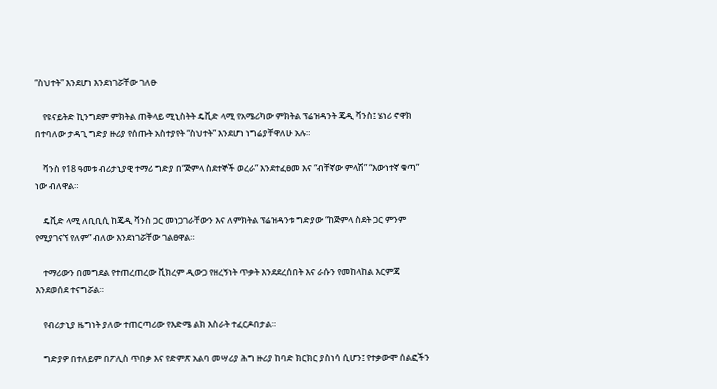“ስህተት” እንደሆነ እንደነገሯቸው ገለፁ

    የዩናይትድ ኪንግደም ምክትል ጠቅላይ ሚኒስትት ዴቪድ ላሚ የአሜሪካው ምክትል ፕሬዝዳንት ጄዲ ቫንስ፤ ሄነሪ ኖዋክ በተባለው ታዳጊ ግድያ ዙሪያ የሰጡት አስተያየት “ስህተት” እንደሆነ ነግሬያቸዋለሁ አሉ።

    ቫንስ የ18 ዓመቱ ብሪታኒያዊ ተማሪ ግድያ በ“ጅምላ ስደተኞች ወረራ” እንደተፈፀመ እና “ብቸኛው ምላሽ” “እውነተኛ ቁጣ” ነው ብለዋል።

    ዴቪድ ላሚ ለቢቢሲ ከጄዲ ቫንስ ጋር መነጋገራቸውን እና ለምክትል ፕሬዝዳንቱ ግድያው “ከጅምላ ስደት ጋር ምንም የሚያገናኘ የለም” ብለው እንደነገሯቸው ገልፀዋል።

    ተማሪውን በመግደል የተጠረጠረው ቪክረም ዲውጋ የዘረኝነት ጥቃት እንደደረሰበት እና ራሱን የመከላከል እርምጃ እንደወሰደ ተናግሯል።

    የብሪታኒያ ዜግነት ያለው ተጠርጣሪው የእድሜ ልክ እስራት ተፈርዶበታል።

    ግድያዎ በተለይም በፖሊስ ጥበቃ እና የድምጽ አልባ መሣሪያ ሕግ ዙሪያ ከባድ ክርክር ያስነሳ ሲሆን፤ የተቃውሞ ሰልፎችን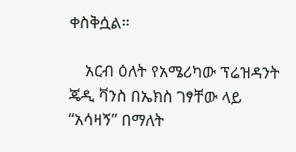ቀስቅሷል።

    አርብ ዕለት የአሜሪካው ፕሬዝዳንት ጄዲ ቫንስ በኤክስ ገፃቸው ላይ “አሳዛኝ” በማለት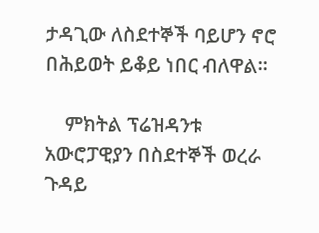ታዳጊው ለስደተኞች ባይሆን ኖሮ በሕይወት ይቆይ ነበር ብለዋል።

    ምክትል ፕሬዝዳንቱ አውሮፓዊያን በስደተኞች ወረራ ጉዳይ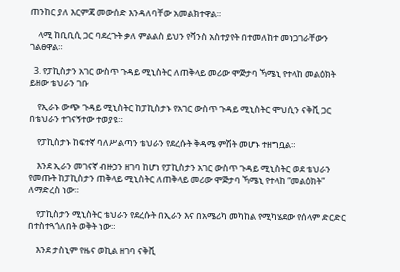ጠንከር ያለ እርምጃ መውሰድ እንዳለባቸው አመልክተዋል።

    ላሚ ከቢቢሲ ጋር ባደረጉት ቃለ ምልልስ ይህን የቫንስ አስተያየት በተመለከተ መነጋገራቸውን ገልፀዋል።

  3. የፓኪስታን አገር ውስጥ ጉዳይ ሚኒስትር ለጠቅላይ መሪው ሞጅታባ ኻሜኒ የተላከ መልዕክት ይዘው ቴህራን ገቡ

    የኢራኑ ውጭ ጉዳይ ሚኒስትር ከፓኪስታኑ የአገር ውስጥ ጉዳይ ሚኒስትር ሞህሲን ናቅቪ ጋር በቴህራን ተገናኝተው ተወያዩ።

    የፓኪስታኑ ከፍተኛ ባለሥልጣን ቴህራን የደረሱት ቅዳሜ ምሽት መሆኑ ተዘግቧል።

    እንደ ኢራን መገናኛ ብዙኃን ዘገባ ከሆነ የፓኪስታን አገር ውስጥ ጉዳይ ሚኒስትር ወደ ቴህራን የመጡት ከፓኪስታን ጠቅላይ ሚኒስትር ለጠቅላይ መሪው ሞጅታባ ኻሜኒ የተላከ “መልዕክት” ለማድረስ ነው።

    የፓኪስታን ሚኒስትር ቴህራን የደረሱት በኢራን እና በአሜሪካ መካከል የሚካሄደው የሰላም ድርድር በተስተጓጎለበት ወቅት ነው።

    እንደ ታስኒም የዜና ወኪል ዘገባ ናቅቪ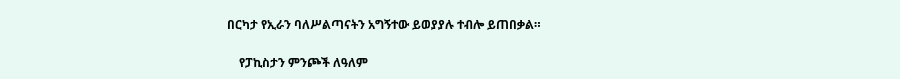በርካታ የኢራን ባለሥልጣናትን አግኝተው ይወያያሉ ተብሎ ይጠበቃል።

    የፓኪስታን ምንጮች ለዓለም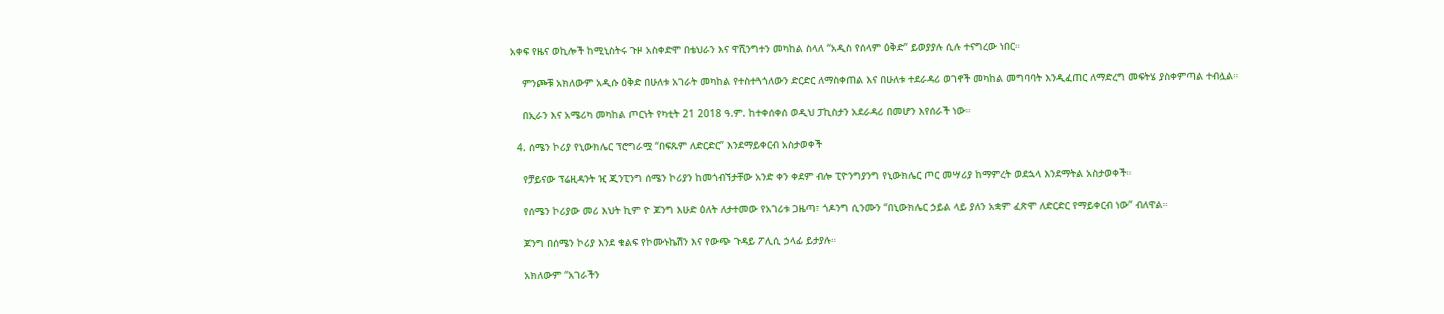አቀፍ የዜና ወኪሎች ከሚኒስትሩ ጉዞ አስቀድሞ በቴህራን እና ዋሺንግተን መካከል ስላለ “አዲስ የሰላም ዕቅድ” ይወያያሉ ሲሉ ተናግረው ነበር።

    ምንጮቹ አክለውም አዲሱ ዕቅድ በሁለቱ አገራት መካከል የተስተጓጎለውን ድርድር ለማስቀጠል እና በሁለቱ ተደራዳሪ ወገኖች መካከል መግባባት እንዲፈጠር ለማድረግ መፍትሄ ያስቀምጣል ተብሏል።

    በኢራን እና አሜሪካ መካከል ጦርነት የካቲት 21 2018 ዓ.ም. ከተቀሰቀሰ ወዲህ ፓኪስታን አደራዳሪ በመሆን እየሰራች ነው።

  4. ሰሜን ኮሪያ የኒውክሌር ፕሮግራሟ “በፍጹም ለድርድር” እንደማይቀርብ አስታወቀች

    የቻይናው ፕሬዚዳንት ዢ ጂንፒንግ ሰሜን ኮሪያን ከመጎብኘታቸው አንድ ቀን ቀደም ብሎ ፒዮንግያንግ የኒውክሌር ጦር መሣሪያ ከማምረት ወደኋላ እንደማትል አስታወቀች።

    የሰሜን ኮሪያው መሪ እህት ኪም ዮ ጆንግ እሁድ ዕለት ለታተመው የአገሪቱ ጋዜጣ፣ ጎዶንግ ሲንሙን “በኒውክሌር ኃይል ላይ ያለን አቋም ፈጽሞ ለድርድር የማይቀርብ ነው” ብለዋል።

    ጆንግ በሰሜን ኮሪያ እንደ ቁልፍ የኮሙኑኬሽን እና የውጭ ጉዳይ ፖሊሲ ኃላፊ ይታያሉ።

    አክለውም “አገራችን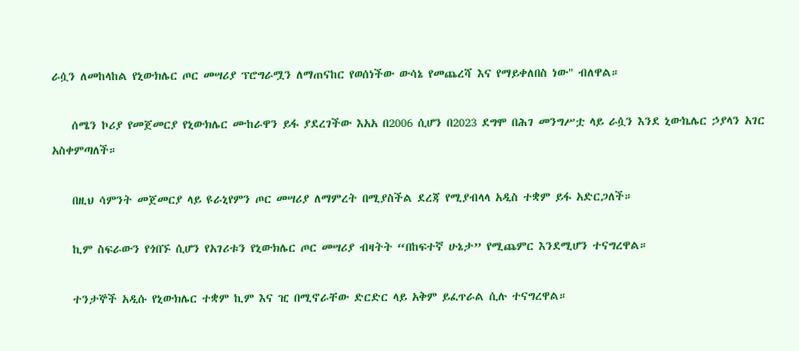ራሷን ለመከላከል የኒውክሌር ጦር መሣሪያ ፕሮግራሟን ለማጠናከር የወሰነችው ውሳኔ የመጨረሻ እና የማይቀለበስ ነው" ብለዋል።

    ሰሜን ኮሪያ የመጀመርያ የኒውክሌር ሙከራዋን ይፋ ያደረገችው እአአ በ2006 ሲሆን በ2023 ደግሞ በሕገ መንግሥቷ ላይ ራሷን እንደ ኒውኬሌር ኃያላን አገር አስቀምጣለች።

    በዚህ ሳምንት መጀመርያ ላይ ዩራኒየምን ጦር መሣሪያ ለማምረት በሚያስችል ደረጃ የሚያብላላ አዲስ ተቋም ይፋ አድርጋለች።

    ኪም ስፍራውን የጎበኙ ሲሆን የአገሪቱን የኒውክሌር ጦር መሣሪያ ብዛትት “በከፍተኛ ሁኔታ” የሚጨምር እንደሚሆን ተናግረዋል።

    ተንታኞች አዲሱ የኒውክሌር ተቋም ኪም እና ዢ በሚኖራቸው ድርድር ላይ አቅም ይፈጥራል ሲሉ ተናግረዋል።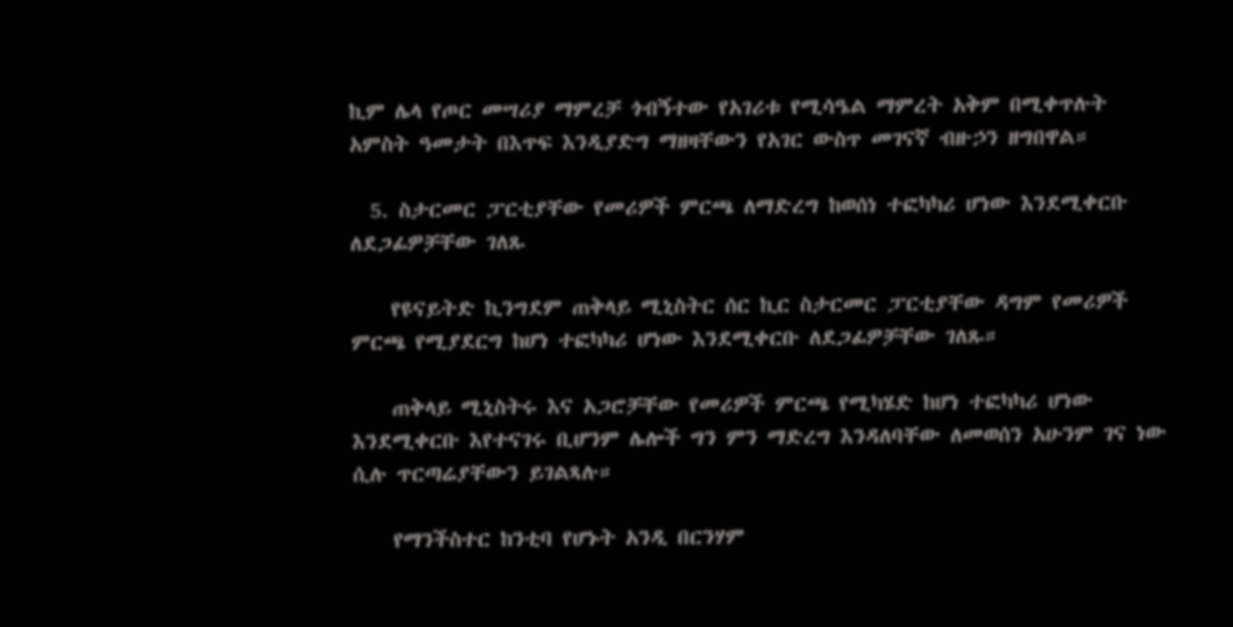ኪም ሌላ የጦር መሣሪያ ማምረቻ ጎብኝተው የአገሪቱ የሚሳዔል ማምረት አቅም በሚቀጥሉት አምስት ዓመታት በእጥፍ እንዲያድግ ማዘዛቸውን የአገር ውስጥ መገናኛ ብዙኃን ዘግበዋል።

  5. ስታርመር ፓርቲያቸው የመሪዎች ምርጫ ለማድረግ ከወሰነ ተፎካካሪ ሆነው እንደሚቀርቡ ለደጋፊዎቻቸው ገለጹ

    የዩናይትድ ኪንግደም ጠቅላይ ሚኒስትር ሰር ኪር ስታርመር ፓርቲያቸው ዳግም የመሪዎች ምርጫ የሚያደርግ ከሆነ ተፎካካሪ ሆነው እንደሚቀርቡ ለደጋፊዎቻቸው ገለጹ።

    ጠቅላይ ሚኒስትሩ እና አጋሮቻቸው የመሪዎች ምርጫ የሚካሄድ ከሆነ ተፎካካሪ ሆነው እንደሚቀርቡ እየተናገሩ ቢሆንም ሌሎች ግን ምን ማድረግ እንዳለባቸው ለመወሰን አሁንም ገና ነው ሲሉ ጥርጣሬያቸውን ይገልጻሉ።

    የማንችስተር ከንቲባ የሆኑት አንዲ በርንሃም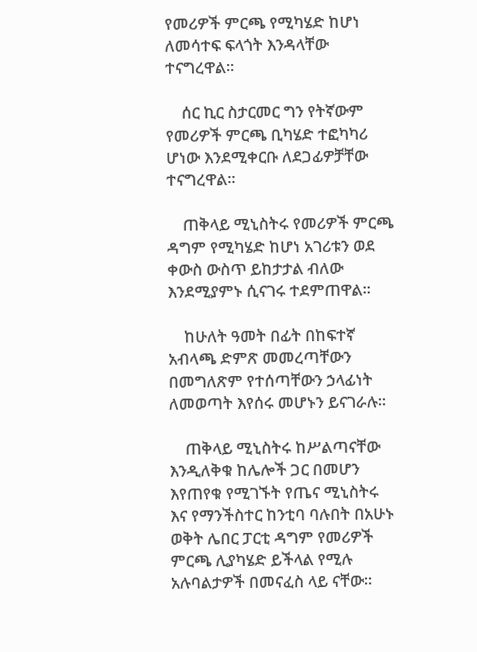የመሪዎች ምርጫ የሚካሄድ ከሆነ ለመሳተፍ ፍላጎት እንዳላቸው ተናግረዋል።

    ሰር ኪር ስታርመር ግን የትኛውም የመሪዎች ምርጫ ቢካሄድ ተፎካካሪ ሆነው እንደሚቀርቡ ለደጋፊዎቻቸው ተናግረዋል።

    ጠቅላይ ሚኒስትሩ የመሪዎች ምርጫ ዳግም የሚካሄድ ከሆነ አገሪቱን ወደ ቀውስ ውስጥ ይከታታል ብለው እንደሚያምኑ ሲናገሩ ተደምጠዋል።

    ከሁለት ዓመት በፊት በከፍተኛ አብላጫ ድምጽ መመረጣቸውን በመግለጽም የተሰጣቸውን ኃላፊነት ለመወጣት እየሰሩ መሆኑን ይናገራሉ።

    ጠቅላይ ሚኒስትሩ ከሥልጣናቸው እንዲለቅቁ ከሌሎች ጋር በመሆን እየጠየቁ የሚገኙት የጤና ሚኒስትሩ እና የማንችስተር ከንቲባ ባሉበት በአሁኑ ወቅት ሌበር ፓርቲ ዳግም የመሪዎች ምርጫ ሊያካሄድ ይችላል የሚሉ አሉባልታዎች በመናፈስ ላይ ናቸው።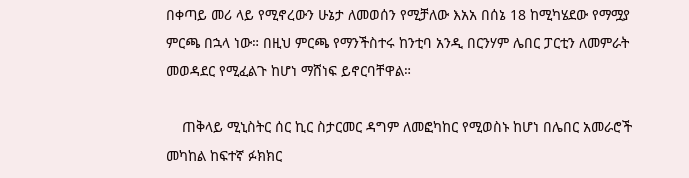በቀጣይ መሪ ላይ የሚኖረውን ሁኔታ ለመወሰን የሚቻለው እአአ በሰኔ 18 ከሚካሄደው የማሟያ ምርጫ በኋላ ነው። በዚህ ምርጫ የማንችስተሩ ከንቲባ አንዲ በርንሃም ሌበር ፓርቲን ለመምራት መወዳደር የሚፈልጉ ከሆነ ማሸነፍ ይኖርባቸዋል።

    ጠቅላይ ሚኒስትር ሰር ኪር ስታርመር ዳግም ለመፎካከር የሚወስኑ ከሆነ በሌበር አመራሮች መካከል ከፍተኛ ፉክክር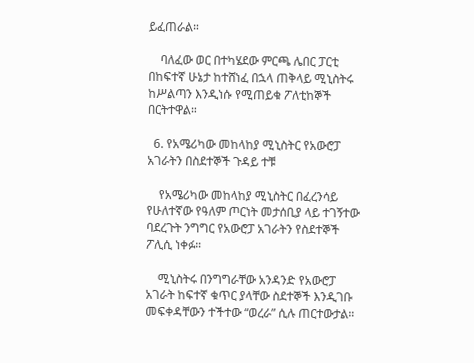ይፈጠራል።

    ባለፈው ወር በተካሄደው ምርጫ ሌበር ፓርቲ በከፍተኛ ሁኔታ ከተሸነፈ በኋላ ጠቅላይ ሚኒስትሩ ከሥልጣን እንዲነሱ የሚጠይቁ ፖለቲከኞች በርትተዋል።

  6. የአሜሪካው መከላከያ ሚኒስትር የአውሮፓ አገራትን በስደተኞች ጉዳይ ተቹ

    የአሜሪካው መከላከያ ሚኒስትር በፈረንሳይ የሁለተኛው የዓለም ጦርነት መታሰቢያ ላይ ተገኝተው ባደረጉት ንግግር የአውሮፓ አገራትን የስደተኞች ፖሊሲ ነቀፉ።

    ሚኒስትሩ በንግግራቸው አንዳንድ የአውሮፓ አገራት ከፍተኛ ቁጥር ያላቸው ስደተኞች እንዲገቡ መፍቀዳቸውን ተችተው “ወረራ” ሲሉ ጠርተውታል።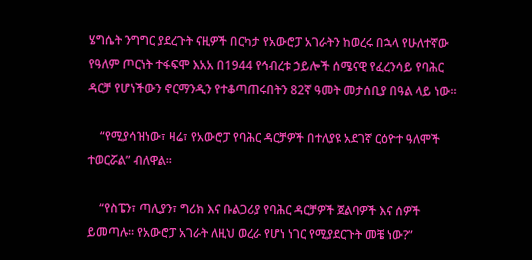ሄግሴት ንግግር ያደረጉት ናዚዎች በርካታ የአውሮፓ አገራትን ከወረሩ በኋላ የሁለተኛው የዓለም ጦርነት ተፋፍሞ እአአ በ1944 የኅብረቱ ኃይሎች ሰሜናዊ የፈረንሳይ የባሕር ዳርቻ የሆነችውን ኖርማንዲን የተቆጣጠሩበትን 82ኛ ዓመት መታሰቢያ በዓል ላይ ነው።

    “የሚያሳዝነው፣ ዛሬ፣ የአውሮፓ የባሕር ዳርቻዎች በተለያዩ አደገኛ ርዕዮተ ዓለሞች ተወርሯል” ብለዋል።

    “የስፔን፣ ጣሊያን፣ ግሪክ እና ቡልጋሪያ የባሕር ዳርቻዎች ጀልባዎች እና ሰዎች ይመጣሉ። የአውሮፓ አገራት ለዚህ ወረራ የሆነ ነገር የሚያደርጉት መቼ ነው?”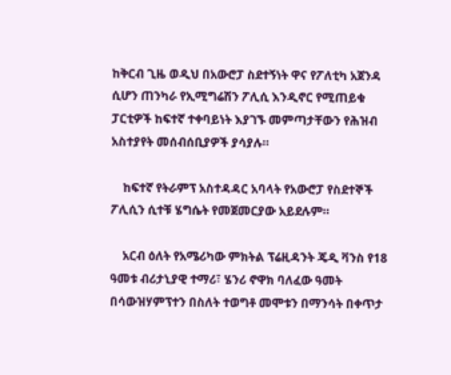ከቅርብ ጊዜ ወዲህ በአውሮፓ ስደተኝነት ዋና የፖለቲካ አጀንዳ ሲሆን ጠንካራ የኢሚግሬሽን ፖሊሲ እንዲኖር የሚጠይቁ ፓርቲዎች ከፍተኛ ተቀባይነት እያገኙ መምጣታቸውን የሕዝብ አስተያየት መሰብሰቢያዎች ያሳያሉ።

    ከፍተኛ የትራምፕ አስተዳዳር አባላት የአውሮፓ የስደተኞች ፖሊሲን ሲተቹ ሄግሴት የመጀመርያው አይደሉም።

    አርብ ዕለት የአሜሪካው ምክትል ፕሬዚዳንት ጄዲ ቫንስ የ18 ዓመቱ ብሪታኒያዊ ተማሪ፣ ሄንሪ ኖዋክ ባለፈው ዓመት በሳውዝሃምፕተን በስለት ተወግቶ መሞቱን በማንሳት በቀጥታ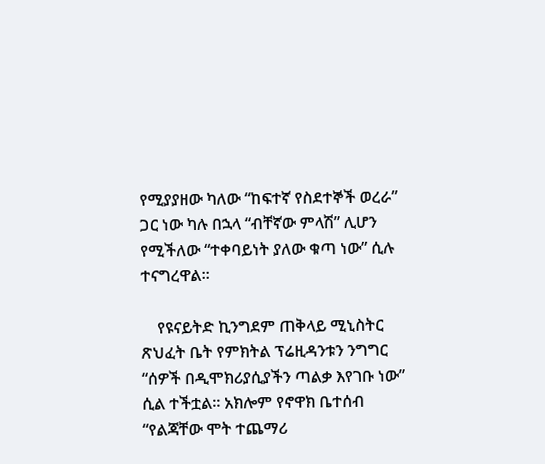የሚያያዘው ካለው “ከፍተኛ የስደተኞች ወረራ” ጋር ነው ካሉ በኋላ “ብቸኛው ምላሽ” ሊሆን የሚችለው “ተቀባይነት ያለው ቁጣ ነው” ሲሉ ተናግረዋል።

    የዩናይትድ ኪንግደም ጠቅላይ ሚኒስትር ጽህፈት ቤት የምክትል ፕሬዚዳንቱን ንግግር “ሰዎች በዲሞክሪያሲያችን ጣልቃ እየገቡ ነው” ሲል ተችቷል። አክሎም የኖዋክ ቤተሰብ “የልጃቸው ሞት ተጨማሪ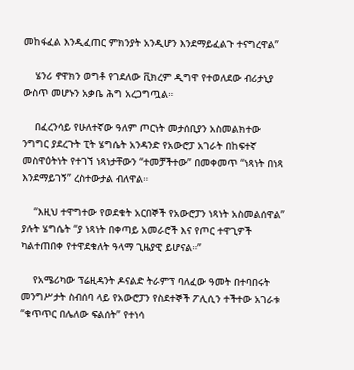መከፋፈል እንዲፈጠር ምክንያት አንዲሆን እንደማይፈልጉ ተናግረዋል”

    ሄንሪ ኖዋክን ወግቶ የገደለው ቪክረም ዲግዋ የተወለደው ብሪታኒያ ውስጥ መሆኑን አቃቤ ሕግ አረጋግጧል።

    በፈረንሳይ የሁለተኛው ዓለም ጦርነት መታሰቢያን አስመልክተው ንግግር ያደረጉት ፒት ሄግሴት አንዳንድ የአውሮፓ አገራት በከፍተኛ መስዋዕትነት የተገኘ ነጻነታቸውን “ተመቻችተው” በመቀመጥ “ነጻነት በነጻ እንደማይገኝ” ረስተውታል ብለዋል።

    “እዚህ ተዋግተው የወደቁት አርበኞች የአውሮፓን ነጻነት አስመልሰዋል” ያሉት ሄግሴት “ያ ነጻነት በቀጣይ አመራሮች እና የጦር ተዋጊዎች ካልተጠበቀ የተዋደቁለት ዓላማ ጊዜያዊ ይሆናል።”

    የአሜሪካው ፕሬዚዳንት ዶናልድ ትራምፕ ባለፈው ዓመት በተባበሩት መንግሥታት ስብሰባ ላይ የአውሮፓን የስደተኞች ፖሊሲን ተችተው አገራቱ “ቁጥጥር በሌለው ፍልሰት” የተነሳ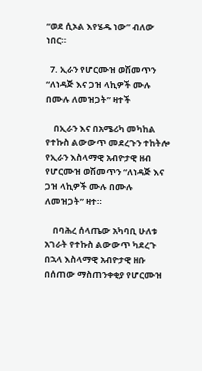“ወደ ሲኦል እየሄዱ ነው” ብለው ነበር።

  7. ኢራን የሆርሙዝ ወሽመጥን “ለነዳጅ እና ጋዝ ላኪዎች ሙሉ በሙሉ ለመዝጋት” ዛተች

    በኢራን እና በአሜሪካ መካከል የተኩስ ልውውጥ መደረጉን ተከትሎ የኢራን እስላማዊ አብዮታዊ ዘብ የሆርሙዝ ወሽመጥን “ለነዳጅ እና ጋዝ ላኪዎች ሙሉ በሙሉ ለመዝጋት” ዛተ።

    በባሕረ ሰላጤው አካባቢ ሁለቱ አገራት የተኩስ ልውውጥ ካደረጉ በኋላ እስላማዊ አብዮታዊ ዘቡ በሰጠው ማስጠንቀቂያ የሆርሙዝ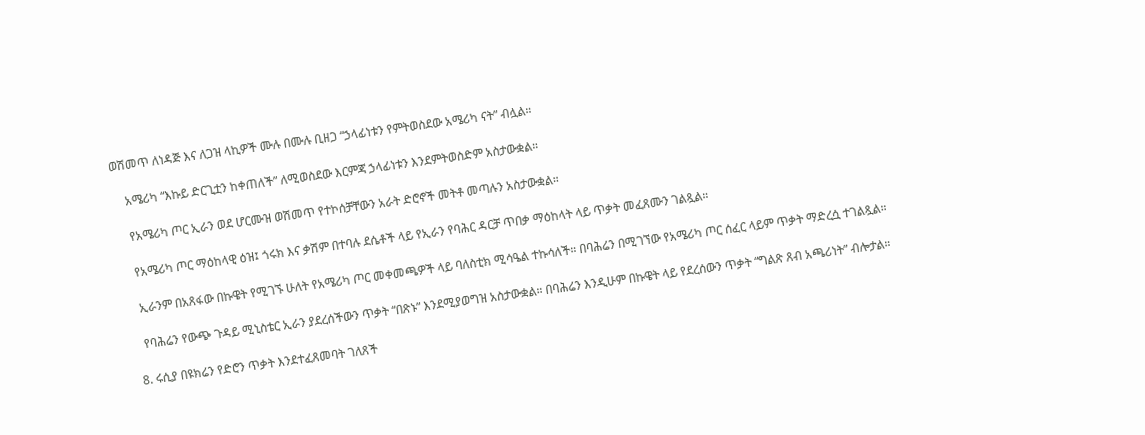ወሽመጥ ለነዳጅ እና ለጋዝ ላኪዎች ሙሉ በሙሉ ቢዘጋ “ኃላፊነቱን የምትወስደው አሜሪካ ናት” ብሏል።

    አሜሪካ “እኩይ ድርጊቷን ከቀጠለች” ለሚወስደው እርምጃ ኃላፊነቱን እንደምትወስድም አስታውቋል።

    የአሜሪካ ጦር ኢራን ወደ ሆርሙዝ ወሽመጥ የተኮሰቻቸውን አራት ድሮኖች መትቶ መጣሉን አስታውቋል።

    የአሜሪካ ጦር ማዕከላዊ ዕዝ፤ ጎሩክ እና ቃሽም በተባሉ ደሴቶች ላይ የኢራን የባሕር ዳርቻ ጥበቃ ማዕከላት ላይ ጥቃት መፈጸሙን ገልጿል።

    ኢራንም በአጸፋው በኩዌት የሚገኙ ሁለት የአሜሪካ ጦር መቀመጫዎች ላይ ባለስቲክ ሚሳዔል ተኩሳለች። በባሕሬን በሚገኘው የአሜሪካ ጦር ሰፈር ላይም ጥቃት ማድረሷ ተገልጿል።

    የባሕሬን የውጭ ጉዳይ ሚኒስቴር ኢራን ያደረሰችውን ጥቃት “በጽኑ” እንደሚያወግዝ አስታውቋል። በባሕሬን እንዲሁም በኩዌት ላይ የደረሰውን ጥቃት “ግልጽ ጸብ አጫሪነት” ብሎታል።

  8. ሩሲያ በዩክሬን የድሮን ጥቃት እንደተፈጸመባት ገለጸች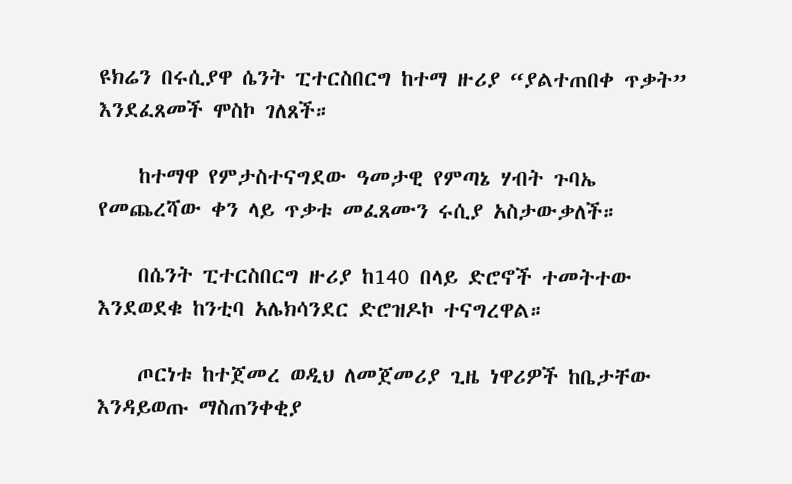ዩክሬን በሩሲያዋ ሴንት ፒተርስበርግ ከተማ ዙሪያ “ያልተጠበቀ ጥቃት” እንደፈጸመች ሞስኮ ገለጸች።

    ከተማዋ የምታስተናግደው ዓመታዊ የምጣኔ ሃብት ጉባኤ የመጨረሻው ቀን ላይ ጥቃቱ መፈጸሙን ሩሲያ አስታውቃለች።

    በሴንት ፒተርስበርግ ዙሪያ ከ140 በላይ ድሮኖች ተመትተው እንደወደቁ ከንቲባ አሌክሳንደር ድሮዝዶኮ ተናግረዋል።

    ጦርነቱ ከተጀመረ ወዲህ ለመጀመሪያ ጊዜ ነዋሪዎች ከቤታቸው እንዳይወጡ ማስጠንቀቂያ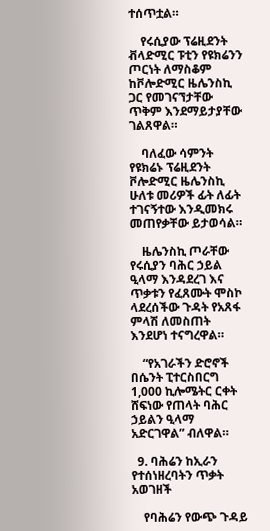ተሰጥቷል።

    የሩሲያው ፕሬዚደንት ቭላድሚር ፑቲን የዩክሬንን ጦርነት ለማስቆም ከቮሎድሚር ዜሌንስኪ ጋር የመገናኘታቸው ጥቅም እንደማይታያቸው ገልጸዋል።

    ባለፈው ሳምንት የዩክሬኑ ፕሬዚደንት ቮሎድሚር ዜሌንስኪ ሁለቱ መሪዎች ፊት ለፊት ተገናኝተው እንዲመክሩ መጠየቃቸው ይታወሳል።

    ዜሌንስኪ ጦራቸው የሩሲያን ባሕር ኃይል ዒላማ እንዳደረገ እና ጥቃቱን የፈጸሙት ሞስኮ ላደረሰችው ጉዳት የአጸፋ ምላሽ ለመስጠት እንደሆነ ተናግረዋል።

    “የአገራችን ድሮኖች በሴንት ፒተርስበርግ 1,000 ኪሎሜትር ርቀት ሸፍነው የጠላት ባሕር ኃይልን ዒላማ አድርገዋል” ብለዋል።

  9. ባሕሬን ከኢራን የተሰነዘረባትን ጥቃት አወገዘች

    የባሕሬን የውጭ ጉዳይ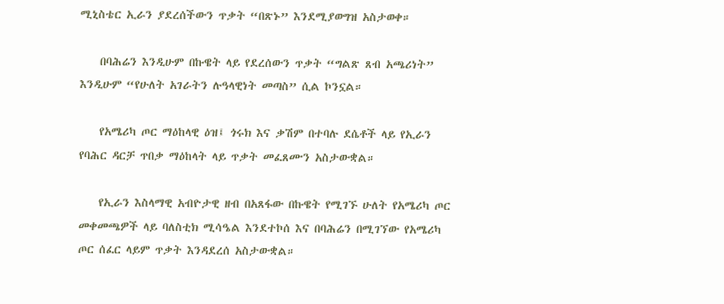ሚኒስቴር ኢራን ያደረሰችውን ጥቃት “በጽኑ” እንደሚያወግዝ አስታወቀ።

    በባሕሬን እንዲሁም በኩዌት ላይ የደረሰውን ጥቃት “ግልጽ ጸብ አጫሪነት” እንዲሁም “የሁለት አገራትን ሉዓላዊነት መጣስ” ሲል ኮንኗል።

    የአሜሪካ ጦር ማዕከላዊ ዕዝ፤ ጎሩክ እና ቃሽም በተባሉ ደሴቶች ላይ የኢራን የባሕር ዳርቻ ጥበቃ ማዕከላት ላይ ጥቃት መፈጸሙን አስታውቋል።

    የኢራን እስላማዊ አብዮታዊ ዘብ በአጸፋው በኩዌት የሚገኙ ሁለት የአሜሪካ ጦር መቀመጫዎች ላይ ባለስቲክ ሚሳዔል እንደተኮሰ እና በባሕሬን በሚገኘው የአሜሪካ ጦር ሰፈር ላይም ጥቃት እንዳደረሰ አስታውቋል።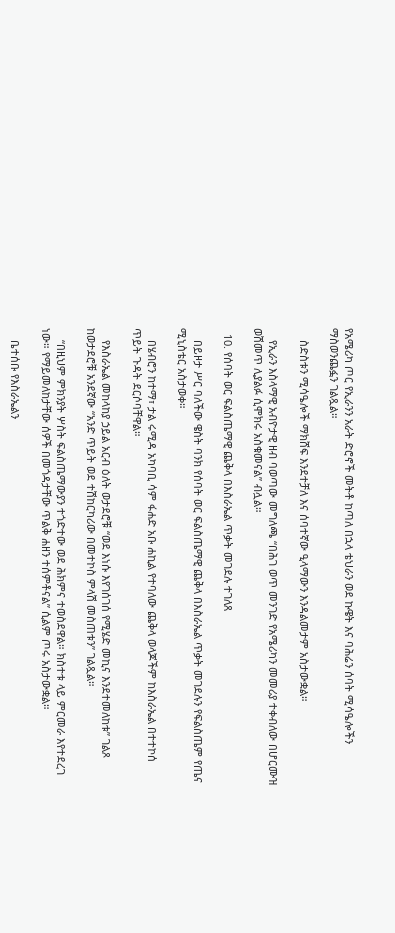የአሜሪካ ጦር የኢራንን አራት ድሮኖች መትቶ ከጣለ በኋላ ቴህራን ወደ ኩዌት እና ባሕሬን ሰባት ሚሳዔሎችን ማስወንጨፏን ገልጿል።

    ስድስቱን ሚሳዔሎች ማክሸፍ እንደተቻለ እና ሰባተኛው ዒላማውን እንዳልመታም አስታውቋል።

    የኢራን እስላማዊ አብዮታዊ ዘብ ባወጣው መግለጫ “በሕገ ወጥ መንገድ የአሜሪካን መመሪያ ተቀብለው በሆርሙዝ ወሽመጥ ሊያልፉ ሲሞክሩ አስቁመናል” ብሏል።

  10. የሰባት ወር ፍልስጤማዊ ጨቅላ በእስራኤል ጥቃት መገደሉ ተገለጸ

    በይዞታ ሥር ባለችው ዌስት ባንክ የሰባት ወር ፍልስጤማዊ ጨቅላ በእስራኤል ጥቃት መገደሉን የፍልስጤም የጤና ሚኒስቴር አስታወቀ።

    በሄብሮን ከተማ፣ ታል ሩሚዳ አካባቢ ሳም ፋሐድ አቡ ሐኪል የተባለው ጨቅላ ወላጆችም ከእስራኤል በተተኮሰ ጥይት ጉዳት ደርሶባቸዋል።

    የእስራኤል መከላከያ ኃይል አርብ ዕለት ወታደሮቹ “ወደ እነሱ እየገሰገሰ የሚሄድ መኪና እንደተመለከቱ” ገልጾ ከወታደሮቹ አንደኛው “አንድ ጥይት ወደ ተሽከርካሪው በመተኮስ ምላሽ መስጠቱን” ገልጿል።

    “በዚህም ምክንያት ሦስት ፍልስጤማውያን ተጎድተው ወደ ሕክምና ተወስደዋል። ክስተቱ ላይ ምርመራ እየተደረገ ነው። የማይመለከታቸው ሰዎች በመጎዳታቸው ጥልቅ ሐዘን ተሰምቶናል” ሲልም ጦሩ አስታውቋል።

    ቤተሰቡ የእስራኤልን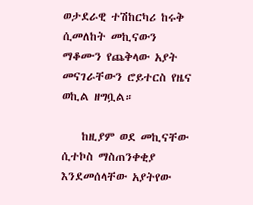ወታደራዊ ተሽከርካሪ ከሩቅ ሲመለከት መኪናውን ማቆሙን የጨቅላው አያት መናገራቸውን ሮይተርስ የዜና ወኪል ዘግቧል።

    ከዚያም ወደ መኪናቸው ሲተኮስ ማስጠንቀቂያ እንደመሰላቸው አያትየው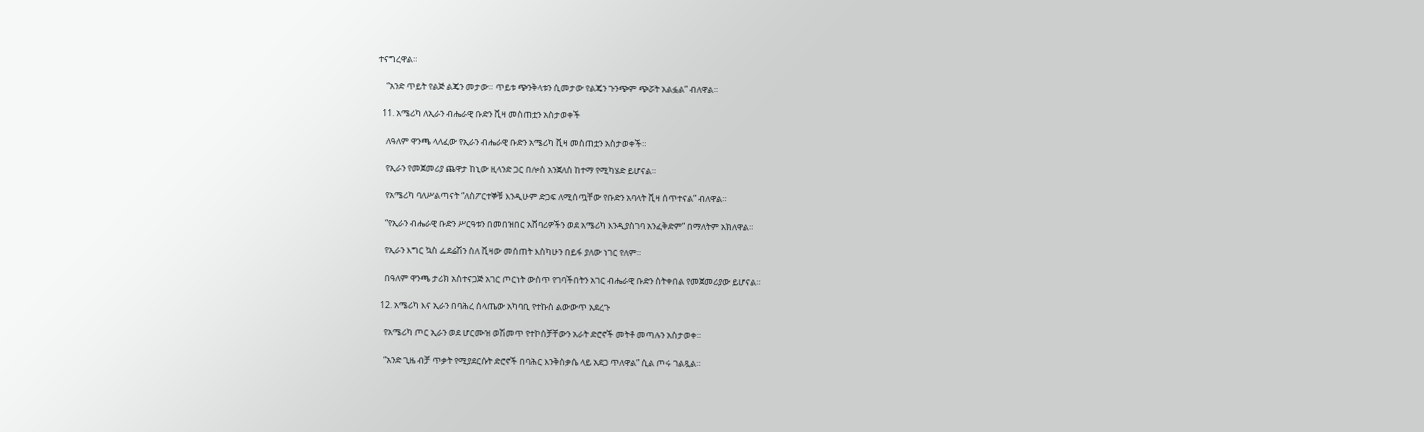ተናግረዋል።

    “አንድ ጥይት የልጅ ልጄን መታው። ጥይቱ ጭንቅላቱን ሲመታው የልጄን ጉንጭም ጭሯት አልፏል” ብለዋል።

  11. አሜሪካ ለኢራን ብሔራዊ ቡድን ቪዛ መስጠቷን አስታወቀች

    ለዓለም ዋንጫ ላለፈው የኢራን ብሔራዊ ቡድን አሜሪካ ቪዛ መስጠቷን አስታወቀች።

    የኢራን የመጀመሪያ ጨዋታ ከኒው ዚላንድ ጋር በሎስ አንጀለስ ከተማ የሚካሄድ ይሆናል።

    የአሜሪካ ባለሥልጣናት “ለስፖርተኞቹ እንዲሁም ድጋፍ ለሚሰጧቸው የቡድን አባላት ቪዛ ሰጥተናል” ብለዋል።

    “የኢራን ብሔራዊ ቡድን ሥርዓቱን በመበዝበር አሸባሪዎችን ወደ አሜሪካ እንዲያስገባ አንፈቅድም” በማለትም አክለዋል።

    የኢራን እግር ኳስ ፌደሬሽን ስለ ቪዛው መሰጠት እስካሁን በይፋ ያለው ነገር የለም።

    በዓለም ዋንጫ ታሪክ አስተናጋጅ አገር ጦርነት ውስጥ የገባችበትን አገር ብሔራዊ ቡድን ስትቀበል የመጀመሪያው ይሆናል።

  12. አሜሪካ እና ኢራን በባሕረ ሰላጤው አካባቢ የተኩስ ልውውጥ አደረጉ

    የአሜሪካ ጦር ኢራን ወደ ሆርሙዝ ወሽመጥ የተኮሰቻቸውን አራት ድሮኖች መትቶ መጣሉን አስታወቀ።

    “አንድ ጊዜ ብቻ ጥቃት የሚያደርሱት ድሮኖች በባሕር እንቅስቃሴ ላይ አደጋ ጥለዋል” ሲል ጦሩ ገልጿል።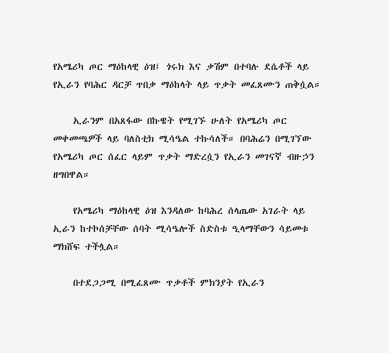የአሜሪካ ጦር ማዕከላዊ ዕዝ፤ ጎሩክ እና ቃሽም በተባሉ ደሴቶች ላይ የኢራን የባሕር ዳርቻ ጥበቃ ማዕከላት ላይ ጥቃት መፈጸሙን ጠቅሷል።

    ኢራንም በአጸፋው በኩዌት የሚገኙ ሁለት የአሜሪካ ጦር መቀመጫዎች ላይ ባለስቲክ ሚሳዔል ተኩሳለች። በባሕሬን በሚገኘው የአሜሪካ ጦር ሰፈር ላይም ጥቃት ማድረሷን የኢራን መገናኛ ብዙኃን ዘግበዋል።

    የአሜሪካ ማዕከላዊ ዕዝ እንዳለው ከባሕረ ሰላጤው አገራት ላይ ኢራን ከተኮሰቻቸው ሰባት ሚሳዔሎች ስድስቱ ዒላማቸውን ሳይመቱ ማክሸፍ ተችሏል።

    በተደጋጋሚ በሚፈጸሙ ጥቃቶች ምክንያት የኢራን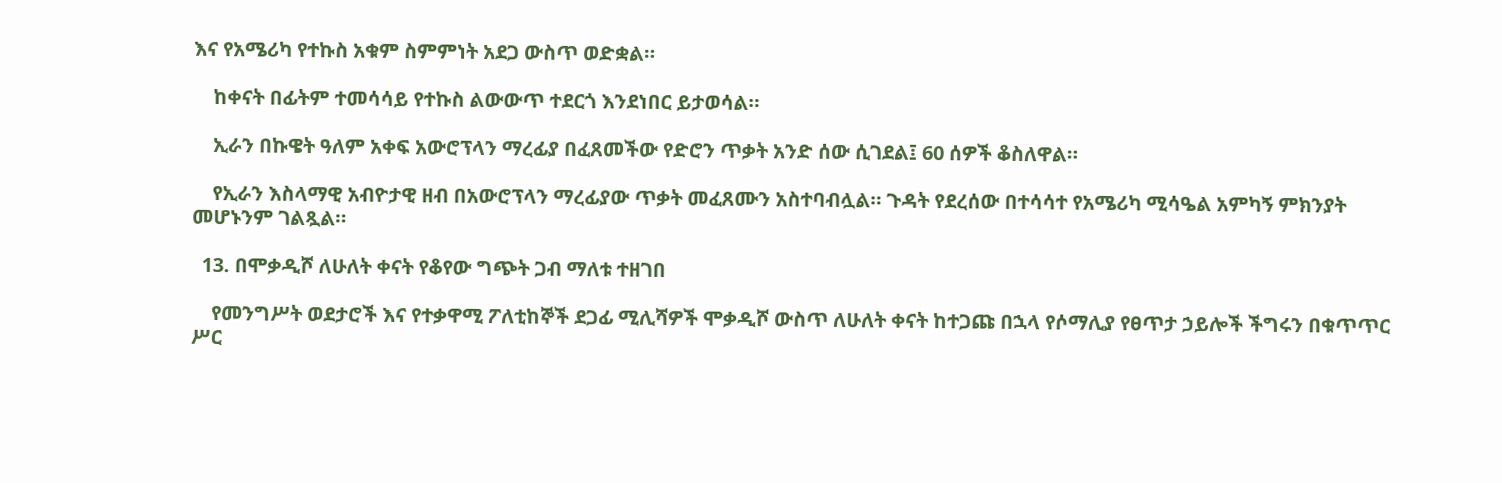እና የአሜሪካ የተኩስ አቁም ስምምነት አደጋ ውስጥ ወድቋል።

    ከቀናት በፊትም ተመሳሳይ የተኩስ ልውውጥ ተደርጎ እንደነበር ይታወሳል።

    ኢራን በኩዌት ዓለም አቀፍ አውሮፕላን ማረፊያ በፈጸመችው የድሮን ጥቃት አንድ ሰው ሲገደል፤ 60 ሰዎች ቆስለዋል።

    የኢራን እስላማዊ አብዮታዊ ዘብ በአውሮፕላን ማረፊያው ጥቃት መፈጸሙን አስተባብሏል። ጉዳት የደረሰው በተሳሳተ የአሜሪካ ሚሳዔል አምካኝ ምክንያት መሆኑንም ገልጿል።

  13. በሞቃዲሾ ለሁለት ቀናት የቆየው ግጭት ጋብ ማለቱ ተዘገበ

    የመንግሥት ወደታሮች እና የተቃዋሚ ፖለቲከኞች ደጋፊ ሚሊሻዎች ሞቃዲሾ ውስጥ ለሁለት ቀናት ከተጋጩ በኋላ የሶማሊያ የፀጥታ ኃይሎች ችግሩን በቁጥጥር ሥር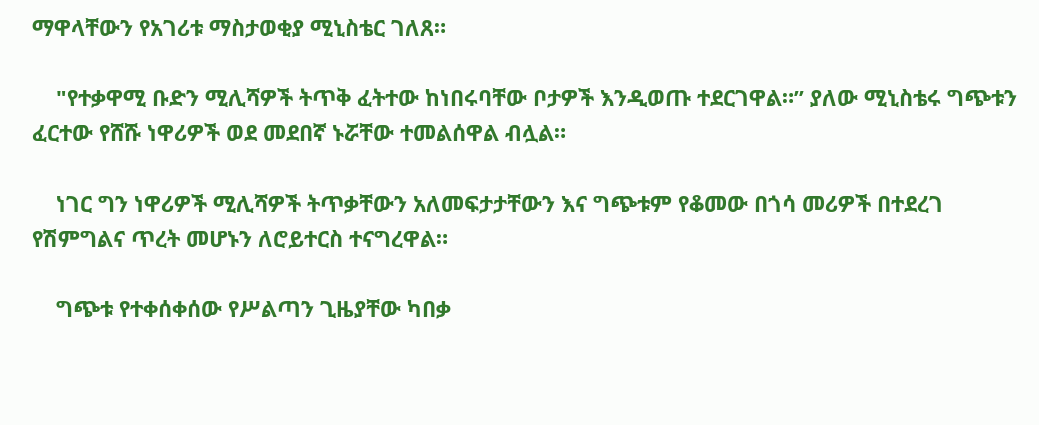ማዋላቸውን የአገሪቱ ማስታወቂያ ሚኒስቴር ገለጸ።

    "የተቃዋሚ ቡድን ሚሊሻዎች ትጥቅ ፈትተው ከነበሩባቸው ቦታዎች እንዲወጡ ተደርገዋል።” ያለው ሚኒስቴሩ ግጭቱን ፈርተው የሸሹ ነዋሪዎች ወደ መደበኛ ኑሯቸው ተመልሰዋል ብሏል።

    ነገር ግን ነዋሪዎች ሚሊሻዎች ትጥቃቸውን አለመፍታታቸውን እና ግጭቱም የቆመው በጎሳ መሪዎች በተደረገ የሽምግልና ጥረት መሆኑን ለሮይተርስ ተናግረዋል።

    ግጭቱ የተቀሰቀሰው የሥልጣን ጊዜያቸው ካበቃ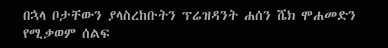በኋላ ቦታቸውን ያላስረከቡትን ፕሬዝዳንት ሐሰን ሼክ ሞሐመድን የሚቃወም ሰልፍ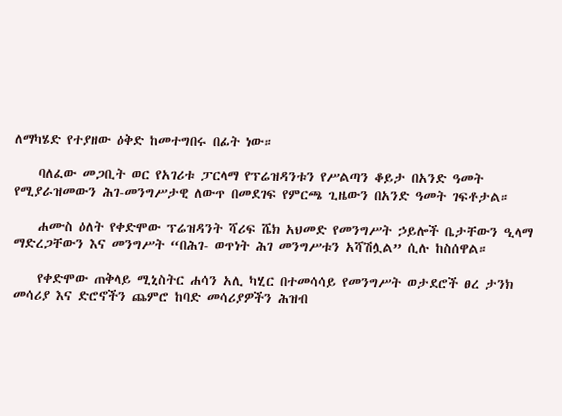ለማካሄድ የተያዘው ዕቅድ ከመተግበሩ በፊት ነው።

    ባለፈው መጋቢት ወር የአገሪቱ ፓርላማ የፕሬዝዳንቱን የሥልጣን ቆይታ በአንድ ዓመት የሚያራዝመውን ሕገ-መንግሥታዊ ለውጥ በመደገፍ የምርጫ ጊዜውን በአንድ ዓመት ገፍቶታል።

    ሐሙስ ዕለት የቀድሞው ፕሬዝዳንት ሻሪፍ ሼክ አህመድ የመንግሥት ኃይሎች ቤታቸውን ዒላማ ማድረጋቸውን እና መንግሥት “በሕገ- ወጥነት ሕገ መንግሥቱን አሻሽሏል” ሲሉ ከስሰዋል።

    የቀድሞው ጠቅላይ ሚኒስትር ሐሳን አሊ ካሂር በተመሳሳይ የመንግሥት ወታደሮች ፀረ ታንክ መሳሪያ እና ድሮኖችን ጨምሮ ከባድ መሳሪያዎችን ሕዝብ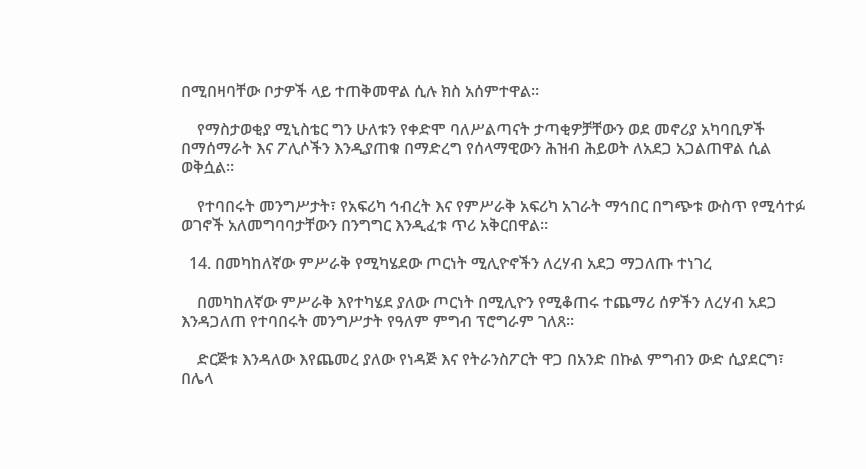በሚበዛባቸው ቦታዎች ላይ ተጠቅመዋል ሲሉ ክስ አሰምተዋል።

    የማስታወቂያ ሚኒስቴር ግን ሁለቱን የቀድሞ ባለሥልጣናት ታጣቂዎቻቸውን ወደ መኖሪያ አካባቢዎች በማሰማራት እና ፖሊሶችን እንዲያጠቁ በማድረግ የሰላማዊውን ሕዝብ ሕይወት ለአደጋ አጋልጠዋል ሲል ወቅሷል።

    የተባበሩት መንግሥታት፣ የአፍሪካ ኅብረት እና የምሥራቅ አፍሪካ አገራት ማኅበር በግጭቱ ውስጥ የሚሳተፉ ወገኖች አለመግባባታቸውን በንግግር እንዲፈቱ ጥሪ አቅርበዋል።

  14. በመካከለኛው ምሥራቅ የሚካሄደው ጦርነት ሚሊዮኖችን ለረሃብ አደጋ ማጋለጡ ተነገረ

    በመካከለኛው ምሥራቅ እየተካሄደ ያለው ጦርነት በሚሊዮን የሚቆጠሩ ተጨማሪ ሰዎችን ለረሃብ አደጋ እንዳጋለጠ የተባበሩት መንግሥታት የዓለም ምግብ ፕሮግራም ገለጸ።

    ድርጅቱ እንዳለው እየጨመረ ያለው የነዳጅ እና የትራንስፖርት ዋጋ በአንድ በኩል ምግብን ውድ ሲያደርግ፣ በሌላ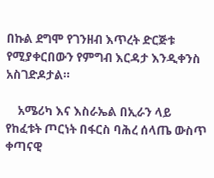በኩል ደግሞ የገንዘብ እጥረት ድርጅቱ የሚያቀርበውን የምግብ እርዳታ እንዲቀንስ አስገድዶታል።

    አሜሪካ እና እስራኤል በኢራን ላይ የከፈቱት ጦርነት በፋርስ ባሕረ ሰላጤ ውስጥ ቀጣናዊ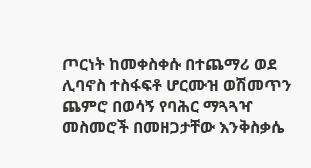ጦርነት ከመቀስቀሱ በተጨማሪ ወደ ሊባኖስ ተስፋፍቶ ሆርሙዝ ወሽመጥን ጨምሮ በወሳኝ የባሕር ማጓጓዣ መስመሮች በመዘጋታቸው እንቅስቃሴ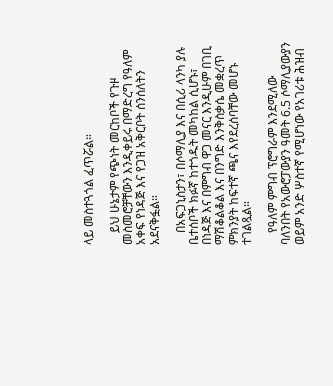ላይ መስተጓጎል ፈጥሯል።

    ይህ ሁኔታም የጭነት መርከቦች የጉዞ መስመሮቻቸውን እንዲቀይሩ በማድረግ የዓለም አቀፍ የነዳጅ እና የጋዝ አቅርቦት ሰንሰለትን አደናቅፏል።

    በአፍጋኒስታን፣ በሶማሊያ እና በሲሪ ላንካ ያሉ ቤተሰቦች ክፉኛ ከተጎዱት መካከል ሲሆኑ፣ በነዳጅ እና በምግብ ዋጋ መናር እንዲሁም በገቢ ማሽቆልቆል እና በንግድ እንቅስቃሴ መቋረጥ ምክንያት ከፍተኛ ጫና እየደረሰባቸው መሆኑ ተገልጿል።

    የዓለም ምግብ ፕሮግራም እንደሚለው ባለንበት የአውሮፓውያን ዓመት 6.5 ሶማሊያውያን ወይም አንድ ሦስተኛ የሚሆነው የአገሪቱ ሕዝብ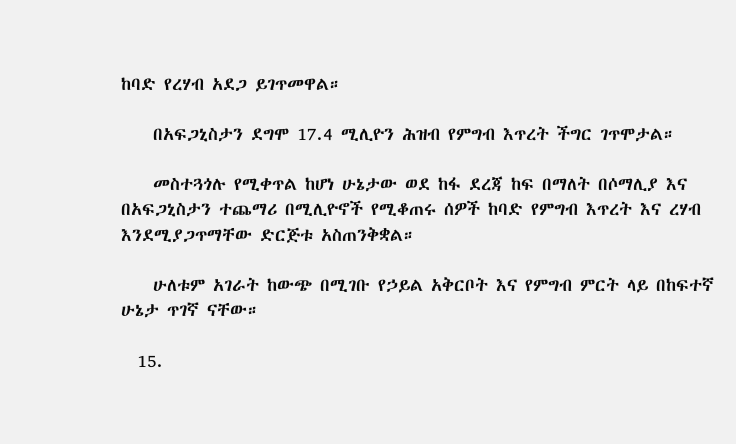ከባድ የረሃብ አደጋ ይገጥመዋል።

    በአፍጋኒስታን ደግሞ 17.4 ሚሊዮን ሕዝብ የምግብ እጥረት ችግር ገጥሞታል።

    መስተጓጎሉ የሚቀጥል ከሆነ ሁኔታው ወደ ከፋ ደረጃ ከፍ በማለት በሶማሊያ እና በአፍጋኒስታን ተጨማሪ በሚሊዮኖች የሚቆጠሩ ሰዎች ከባድ የምግብ እጥረት እና ረሃብ እንደሚያጋጥማቸው ድርጅቱ አስጠንቅቋል።

    ሁለቱም አገራት ከውጭ በሚገቡ የኃይል አቅርቦት እና የምግብ ምርት ላይ በከፍተኛ ሁኔታ ጥገኛ ናቸው።

  15.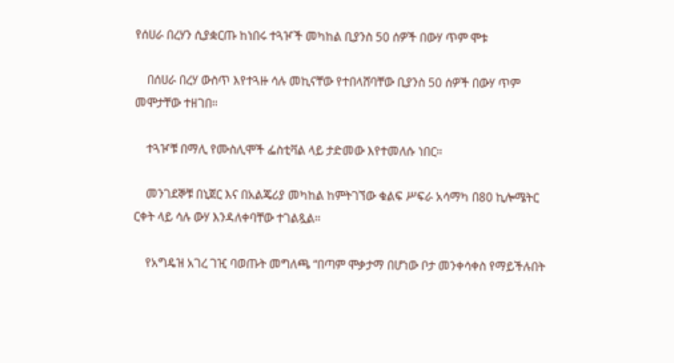የሰሀራ በረሃን ሲያቋርጡ ከነበሩ ተጓዦች መካከል ቢያንስ 50 ሰዎች በውሃ ጥም ሞቱ

    በሰሀራ በረሃ ውስጥ እየተጓዙ ሳሉ መኪናቸው የተበላሸባቸው ቢያንስ 50 ሰዎች በውሃ ጥም መሞታቸው ተዘገበ።

    ተጓዦቹ በማሊ የሙስሊሞች ፌስቲቫል ላይ ታድመው እየተመለሱ ነበር።

    መንገደኞቹ በኒጀር እና በአልጄሪያ መካከል ከምትገኘው ቁልፍ ሥፍራ አሳማካ በ80 ኪሎሜትር ርቀት ላይ ሳሉ ውሃ እንዳለቀባቸው ተገልጿል።

    የአግዴዝ አገረ ገዢ ባወጡት መግለጫ “በጣም ሞቃታማ በሆነው ቦታ መንቀሳቀስ የማይችሉበት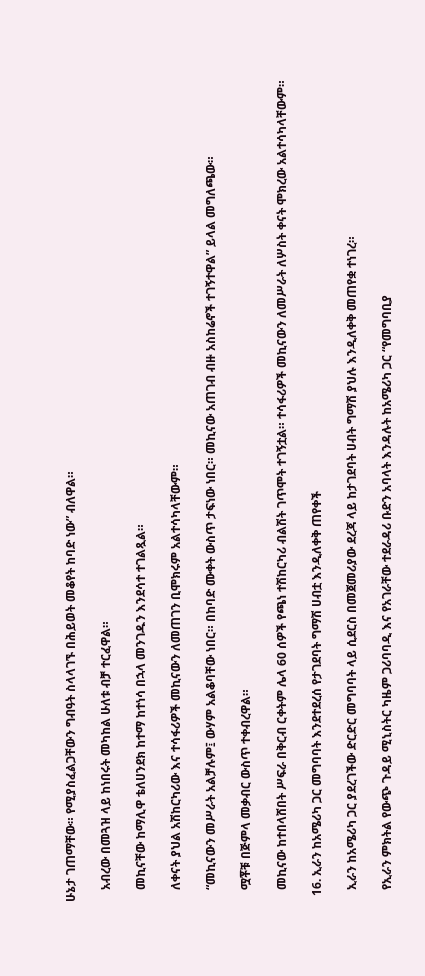ሁኔታ ገጠማቸው። የሚያስፈልጋቸውን ግብዓት ስላላገኙ በሕይወት መቆየት ከባድ ነው” ብለዋል።

    አብረው በመጓዝ ላይ ከነበሩት መካከል ሁለቱ ብቻ ተርፈዋል።

    መኪናቸው ከማሊዋ ቴለሀንደክ ከተማ ከተነሳ በኋላ መንገዱን እንደሳተ ተገልጿል።

    ለቀናት ያህል አሽከርካሪው እና ተሳፋሪዎች መኪናውን ለመጠገን ቢሞክሩም አልተሳካላቸውም።

    “መኪናውን መሥራት አልቻሉም፤ ውሃም አልቆባቸው ነበር። በከባድ ሙቀት ውስጥ ታፍነው ነበር። መኪናው አጠገብ ብዙ አስከሬኖች ተገኝተዋል” ይላል መግለጫው።

    ሟቾቹ በጅምላ መቃብር ውስጥ ተቀብረዋል።

    መኪናው ከተበላሸበት ሥፍራ በቅርብ ርቀትም ሌላ 60 ሰዎች የጫነ ተሽከርካሪ ብልሽት ገጥሞት ተገኝቷል። ተሳፋሪዎች መኪናውን ለመሥራት ለሦስት ቀናት ሞክረው አልተሳካላቸውም።

  16. ኢራን ከአሜሪካ ጋር መግባባት እንደተደረሰ የታገደባት ግማሽ ሀብቷ እንዲለቀቅ ጠየቀች

    ኢራን ከአሜሪካ ጋር ያደረገችው ድርድር መግባባት ላይ ሲደርስ በመጀመሪያው ደረጃ ላይ ከታገደባት ሀብት ግማሽ ያህሉ እንዲለቀቅ መጠየቋ ተነገረ።

    የኢራን ምክትል የውጭ ጉዳይ ሚኒስትር ካዜም ጋሪባባዲ እና የአገራቸው ተደራዳሪ ቡድን አባላት እንዳሉት ከአሜሪካ ጋር “የመግባቢያ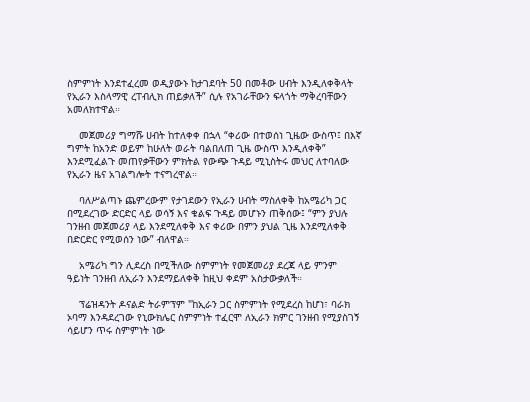ስምምነት እንደተፈረመ ወዲያውኑ ከታገደባት 50 በመቶው ሀብት እንዲለቀቅላት የኢራን እስላማዊ ረፐብሊክ ጠይቃለች” ሲሉ የአገራቸውን ፍላጎት ማቅረባቸውን አመለክተዋል።

    መጀመሪያ ግማሹ ሀብት ከተለቀቀ በኋላ “ቀሪው በተወሰነ ጊዜው ውስጥ፤ በእኛ ግምት ከአንድ ወይም ከሁለት ወራት ባልበለጠ ጊዜ ውስጥ እንዲለቀቅ” እንደሚፈልጉ መጠየቃቸውን ምክትል የውጭ ጉዳይ ሚኒስትሩ መህር ለተባለው የኢራን ዜና አገልግሎት ተናግረዋል።

    ባለሥልጣኑ ጨምረውም የታገደውን የኢራን ሀብት ማስለቀቅ ከአሜሪካ ጋር በሚደረገው ድርድር ላይ ወሳኝ እና ቁልፍ ጉዳይ መሆኑን ጠቅሰው፤ “ምን ያህሉ ገንዘብ መጀመሪያ ላይ እንደሚለቀቅ እና ቀሪው በምን ያህል ጊዜ እንደሚለቀቅ በድርድር የሚወሰን ነው” ብለዋል።

    አሜሪካ ግን ሊደረስ በሚችለው ስምምነት የመጀመሪያ ደረጃ ላይ ምንም ዓይነት ገንዘብ ለኢራን እንደማይለቀቅ ከዚህ ቀደም አስታውቃለች።

    ፕሬዝዳንት ዶናልድ ትራምፕም "ከኢራን ጋር ስምምነት የሚደረስ ከሆነ፣ ባራክ ኦባማ እንዳደረገው የኒውክሌር ስምምነት ተፈርሞ ለኢራን ክምር ገንዘብ የሚያስገኝ ሳይሆን ጥሩ ስምምነት ነው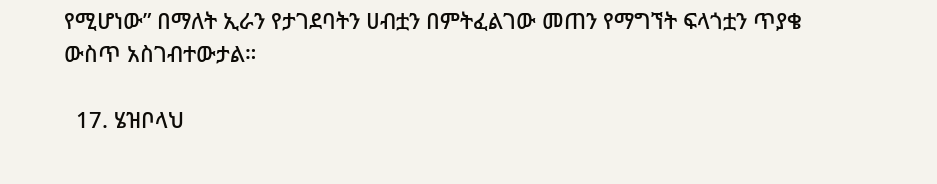የሚሆነው” በማለት ኢራን የታገደባትን ሀብቷን በምትፈልገው መጠን የማግኘት ፍላጎቷን ጥያቄ ውስጥ አስገብተውታል።

  17. ሄዝቦላህ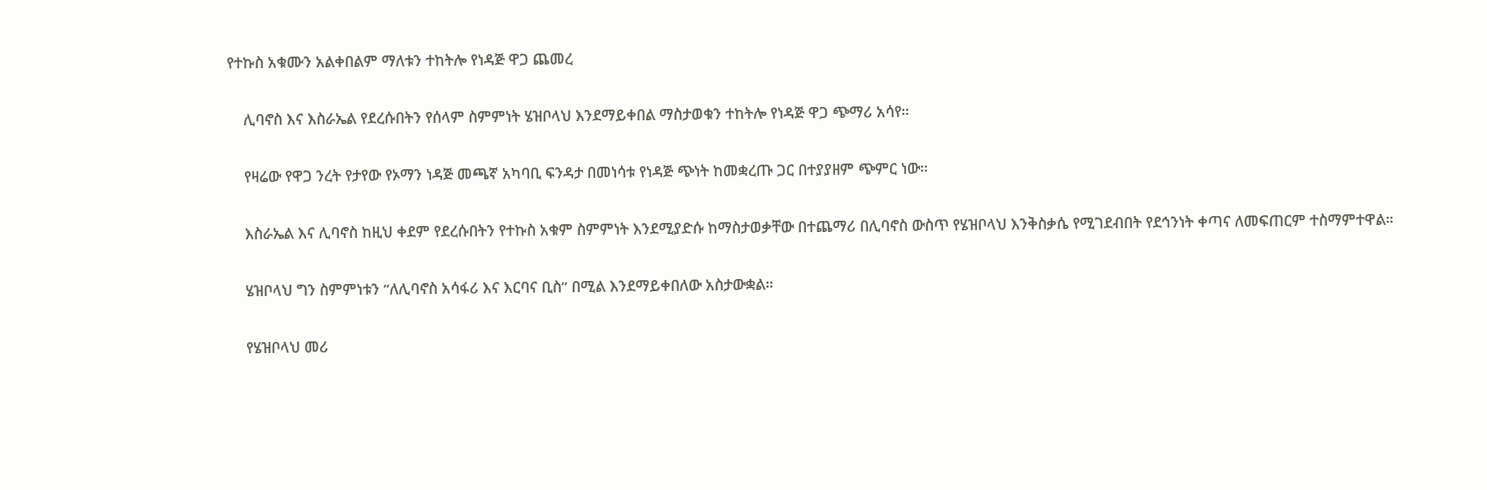የተኩስ አቁሙን አልቀበልም ማለቱን ተከትሎ የነዳጅ ዋጋ ጨመረ

    ሊባኖስ እና እስራኤል የደረሱበትን የሰላም ስምምነት ሄዝቦላህ እንደማይቀበል ማስታወቁን ተከትሎ የነዳጅ ዋጋ ጭማሪ አሳየ።

    የዛሬው የዋጋ ንረት የታየው የኦማን ነዳጅ መጫኛ አካባቢ ፍንዳታ በመነሳቱ የነዳጅ ጭነት ከመቋረጡ ጋር በተያያዘም ጭምር ነው።

    እስራኤል እና ሊባኖስ ከዚህ ቀደም የደረሱበትን የተኩስ አቁም ስምምነት እንደሚያድሱ ከማስታወቃቸው በተጨማሪ በሊባኖስ ውስጥ የሄዝቦላህ እንቅስቃሴ የሚገደብበት የደኅንነት ቀጣና ለመፍጠርም ተስማምተዋል።

    ሄዝቦላህ ግን ስምምነቱን “ለሊባኖስ አሳፋሪ እና እርባና ቢስ” በሚል እንደማይቀበለው አስታውቋል።

    የሄዝቦላህ መሪ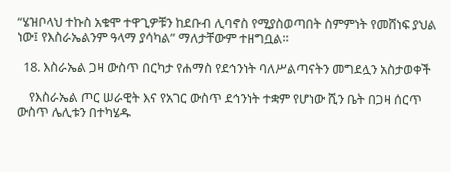“ሄዝቦላህ ተኩስ አቁሞ ተዋጊዎቹን ከደቡብ ሊባኖስ የሚያስወጣበት ስምምነት የመሸነፍ ያህል ነው፤ የእስራኤልንም ዓላማ ያሳካል” ማለታቸውም ተዘግቧል።

  18. እስራኤል ጋዛ ውስጥ በርካታ የሐማስ የደኅንነት ባለሥልጣናትን መግደሏን አስታወቀች

    የእስራኤል ጦር ሠራዊት እና የአገር ውስጥ ደኅንነት ተቋም የሆነው ሺን ቤት በጋዛ ሰርጥ ውስጥ ሌሊቱን በተካሄዱ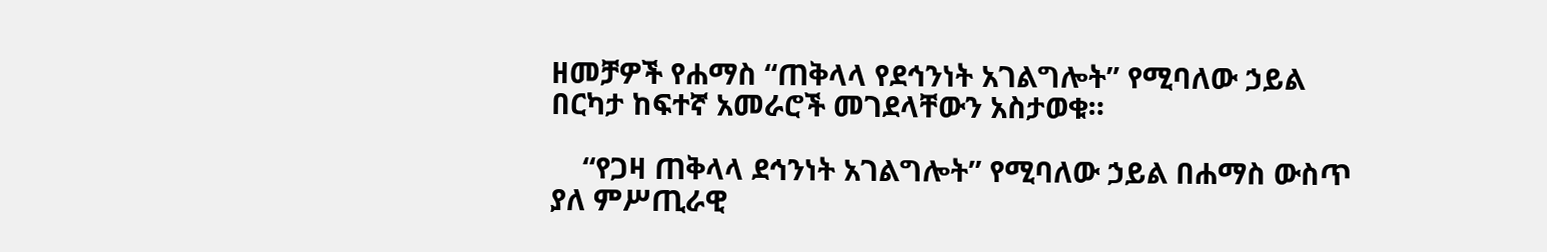ዘመቻዎች የሐማስ “ጠቅላላ የደኅንነት አገልግሎት” የሚባለው ኃይል በርካታ ከፍተኛ አመራሮች መገደላቸውን አስታወቁ።

    “የጋዛ ጠቅላላ ደኅንነት አገልግሎት” የሚባለው ኃይል በሐማስ ውስጥ ያለ ምሥጢራዊ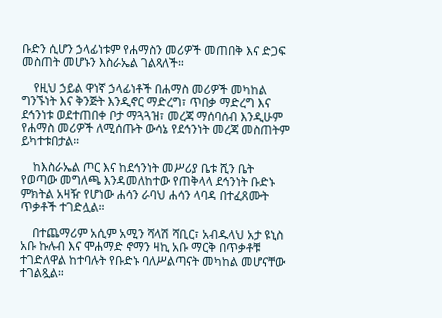ቡድን ሲሆን ኃላፊነቱም የሐማስን መሪዎች መጠበቅ እና ድጋፍ መስጠት መሆኑን እስራኤል ገልጻለች።

    የዚህ ኃይል ዋነኛ ኃላፊነቶች በሐማስ መሪዎች መካከል ግንኙነት እና ቅንጅት እንዲኖር ማድረግ፣ ጥበቃ ማድረግ እና ደኅንነቱ ወደተጠበቀ ቦታ ማጓጓዝ፣ መረጃ ማሰባሰብ እንዲሁም የሐማስ መሪዎች ለሚሰጡት ውሳኔ የደኅንነት መረጃ መስጠትም ይካተቱበታል።

    ከእስራኤል ጦር እና ከደኅንነት መሥሪያ ቤቱ ሺን ቤት የወጣው መግለጫ እንዳመለከተው የጠቅላላ ደኅንነት ቡድኑ ምክትል አዛዥ የሆነው ሐሳን ራባህ ሐሳን ላባዳ በተፈጸሙት ጥቃቶች ተገድሏል።

    በተጨማሪም አሲም አሚን ሻላሽ ሻቢር፣ አብዱላህ አታ ዩኒስ አቡ ኩሉብ እና ሞሐማድ ኖማን ዛኪ አቡ ማርቅ በጥቃቶቹ ተገድለዋል ከተባሉት የቡድኑ ባለሥልጣናት መካከል መሆናቸው ተገልጿል።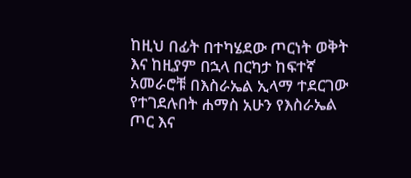ከዚህ በፊት በተካሄደው ጦርነት ወቅት እና ከዚያም በኋላ በርካታ ከፍተኛ አመራሮቹ በእስራኤል ኢላማ ተደርገው የተገደሉበት ሐማስ አሁን የእስራኤል ጦር እና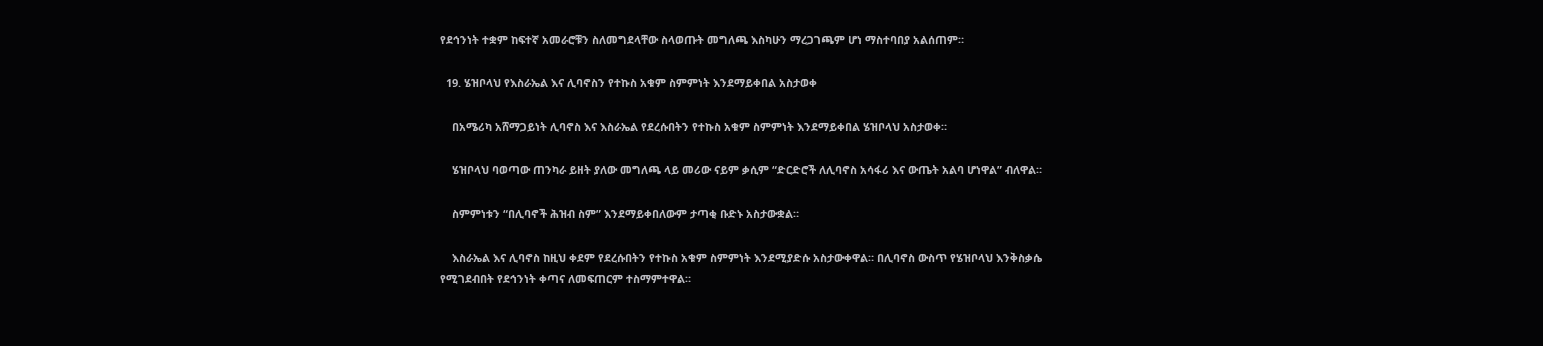የደኅንነት ተቋም ከፍተኛ አመራሮቹን ስለመግደላቸው ስላወጡት መግለጫ እስካሁን ማረጋገጫም ሆነ ማስተባበያ አልሰጠም።

  19. ሄዝቦላህ የእስራኤል እና ሊባኖስን የተኩስ አቁም ስምምነት እንደማይቀበል አስታወቀ

    በአሜሪካ አሸማጋይነት ሊባኖስ እና እስራኤል የደረሱበትን የተኩስ አቁም ስምምነት እንደማይቀበል ሄዝቦላህ አስታወቀ።

    ሄዝቦላህ ባወጣው ጠንካራ ይዘት ያለው መግለጫ ላይ መሪው ናይም ቃሲም “ድርድሮች ለሊባኖስ አሳፋሪ እና ውጤት አልባ ሆነዋል” ብለዋል።

    ስምምነቱን “በሊባኖች ሕዝብ ስም” እንደማይቀበለውም ታጣቂ ቡድኑ አስታውቋል።

    እስራኤል እና ሊባኖስ ከዚህ ቀደም የደረሱበትን የተኩስ አቁም ስምምነት እንደሚያድሱ አስታውቀዋል። በሊባኖስ ውስጥ የሄዝቦላህ እንቅስቃሴ የሚገደብበት የደኅንነት ቀጣና ለመፍጠርም ተስማምተዋል።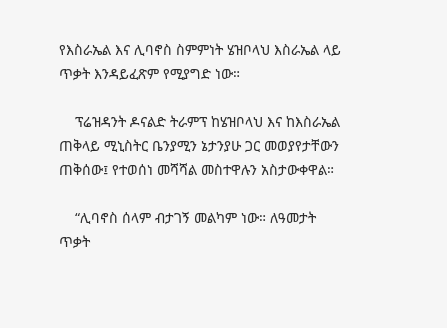የእስራኤል እና ሊባኖስ ስምምነት ሄዝቦላህ እስራኤል ላይ ጥቃት እንዳይፈጽም የሚያግድ ነው።

    ፕሬዝዳንት ዶናልድ ትራምፕ ከሄዝቦላህ እና ከእስራኤል ጠቅላይ ሚኒስትር ቤንያሚን ኔታንያሁ ጋር መወያየታቸውን ጠቅሰው፤ የተወሰነ መሻሻል መስተዋሉን አስታውቀዋል።

    “ሊባኖስ ሰላም ብታገኝ መልካም ነው። ለዓመታት ጥቃት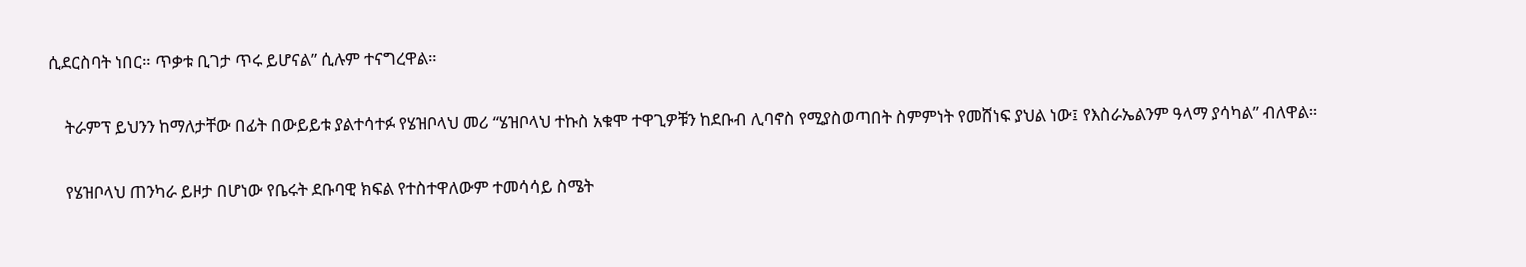ሲደርስባት ነበር። ጥቃቱ ቢገታ ጥሩ ይሆናል” ሲሉም ተናግረዋል።

    ትራምፕ ይህንን ከማለታቸው በፊት በውይይቱ ያልተሳተፉ የሄዝቦላህ መሪ “ሄዝቦላህ ተኩስ አቁሞ ተዋጊዎቹን ከደቡብ ሊባኖስ የሚያስወጣበት ስምምነት የመሸነፍ ያህል ነው፤ የእስራኤልንም ዓላማ ያሳካል” ብለዋል።

    የሄዝቦላህ ጠንካራ ይዞታ በሆነው የቤሩት ደቡባዊ ክፍል የተስተዋለውም ተመሳሳይ ስሜት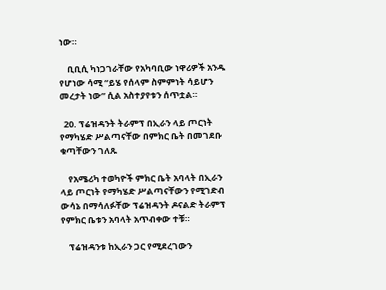ነው።

    ቢቢሲ ካነጋገራቸው የአካባቢው ነዋሪዎች አንዱ የሆነው ሳሚ “ይሄ የሰላም ስምምነት ሳይሆን መረታት ነው” ሲል አስተያየቱን ሰጥቷል።

  20. ፕሬዝዳንት ትራምፕ በኢራን ላይ ጦርነት የማካሄድ ሥልጣናቸው በምክር ቤት በመገደቡ ቁጣቸውን ገለጹ

    የአሜሪካ ተወካዮች ምክር ቤት አባላት በኢራን ላይ ጦርነት የማካሄድ ሥልጣናቸውን የሚገድብ ውሳኔ በማሳለፉቸው ፕሬዝዳንት ዶናልድ ትራምፕ የምክር ቤቱን አባላት አጥብቀው ተቹ።

    ፕሬዝዳንቱ ከኢራን ጋር የሚደረገውን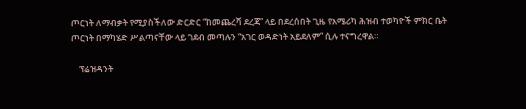ጦርነት ለማብቃት የሚያስችለው ድርድር “ከመጨረሻ ደረጃ” ላይ በደረሰበት ጊዜ የአሜሪካ ሕዝብ ተወካዮች ምክር ቤት ጦርነት በማካሄድ ሥልጣናቸው ላይ ገደብ መጣሉን “አገር ወዳድነት አይደለም” ሲሉ ተናግረዋል።

    ፕሬዝዳንት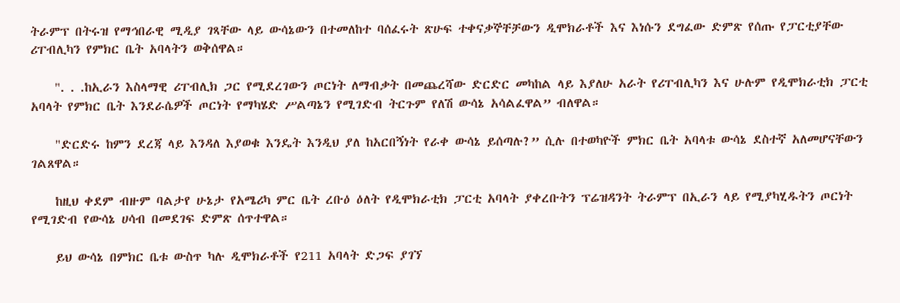ትራምፕ በትሩዝ የማኅበራዊ ሚዲያ ገጻቸው ላይ ውሳኔውን በተመለከተ ባሰፈሩት ጽሁፍ ተቀናቃኞቸቻውን ዲሞክራቶች እና እነሱን ደግፈው ድምጽ የሰጡ የፓርቲያቸው ሪፐብሊካን የምክር ቤት አባላትን ወቅሰዋል።

    ". . .ከኢራን እስላማዊ ሪፐብሊክ ጋር የሚደረገውን ጦርነት ለማብቃት በመጨረሻው ድርድር መካከል ላይ እያለሁ አራት የሪፐብሊካን እና ሁሉም የዲሞክራቲክ ፓርቲ አባላት የምክር ቤት እንደራሴዎች ጦርነት የማካሄድ ሥልጣኔን የሚገድብ ትርጉም የለሽ ውሳኔ አሳልፈዋል” ብለዋል።

    "ድርድሩ ከምን ደረጃ ላይ እንዳለ እያወቁ እንዴት እንዲህ ያለ ከአርበኝነት የራቀ ውሳኔ ይሰጣሉ?” ሲሉ በተወካዮች ምክር ቤት አባላቱ ውሳኔ ደስተኛ አለመሆናቸውን ገልጸዋል።

    ከዚህ ቀደም ብዙም ባልታየ ሁኔታ የአሜሪካ ምር ቤት ረቡዕ ዕለት የዲሞክራቲክ ፓርቲ አባላት ያቀረቡትን ፕሬዝዳንት ትራምፕ በኢራን ላይ የሚያካሂዱትን ጦርነት የሚገድብ የውሳኔ ሀሳብ በመደገፍ ድምጽ ሰጥተዋል።

    ይህ ውሳኔ በምክር ቤቱ ውስጥ ካሉ ዲሞክራቶች የ211 አባላት ድጋፍ ያገኘ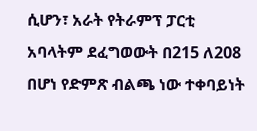ሲሆን፣ አራት የትራምፕ ፓርቲ አባላትም ደፈግወውት በ215 ለ208 በሆነ የድምጽ ብልጫ ነው ተቀባይነት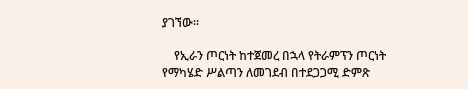ያገኘው።

    የኢራን ጦርነት ከተጀመረ በኋላ የትራምፕን ጦርነት የማካሄድ ሥልጣን ለመገደብ በተደጋጋሚ ድምጽ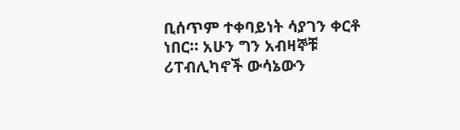ቢሰጥም ተቀባይነት ሳያገን ቀርቶ ነበር። አሁን ግን አብዛኞቹ ሪፐብሊካኖች ውሳኔውን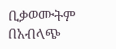ቢቃወሙትም በአብላጭ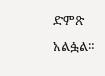ድምጽ አልፏል።